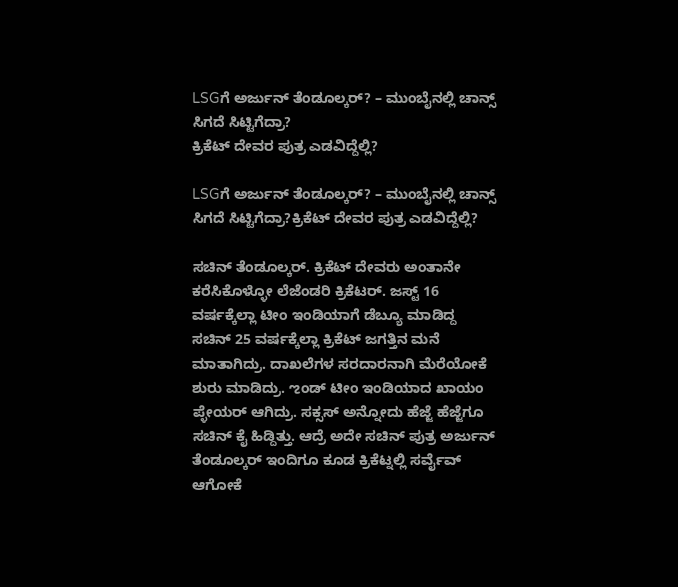LSGಗೆ ಅರ್ಜುನ್ ತೆಂಡೂಲ್ಕರ್? – ಮುಂಬೈನಲ್ಲಿ ಚಾನ್ಸ್ ಸಿಗದೆ ಸಿಟ್ಟಿಗೆದ್ರಾ?
ಕ್ರಿಕೆಟ್ ದೇವರ ಪುತ್ರ ಎಡವಿದ್ದೆಲ್ಲಿ?

LSGಗೆ ಅರ್ಜುನ್ ತೆಂಡೂಲ್ಕರ್? – ಮುಂಬೈನಲ್ಲಿ ಚಾನ್ಸ್ ಸಿಗದೆ ಸಿಟ್ಟಿಗೆದ್ರಾ?ಕ್ರಿಕೆಟ್ ದೇವರ ಪುತ್ರ ಎಡವಿದ್ದೆಲ್ಲಿ?

ಸಚಿನ್ ತೆಂಡೂಲ್ಕರ್. ಕ್ರಿಕೆಟ್ ದೇವರು ಅಂತಾನೇ ಕರೆಸಿಕೊಳ್ಳೋ ಲೆಜೆಂಡರಿ ಕ್ರಿಕೆಟರ್. ಜಸ್ಟ್ 16 ವರ್ಷಕ್ಕೆಲ್ಲಾ ಟೀಂ ಇಂಡಿಯಾಗೆ ಡೆಬ್ಯೂ ಮಾಡಿದ್ದ ಸಚಿನ್ 25 ವರ್ಷಕ್ಕೆಲ್ಲಾ ಕ್ರಿಕೆಟ್ ಜಗತ್ತಿನ ಮನೆ ಮಾತಾಗಿದ್ರು. ದಾಖಲೆಗಳ ಸರದಾರನಾಗಿ ಮೆರೆಯೋಕೆ ಶುರು ಮಾಡಿದ್ರು. ಌಂಡ್ ಟೀಂ ಇಂಡಿಯಾದ ಖಾಯಂ ಪ್ಳೇಯರ್ ಆಗಿದ್ರು. ಸಕ್ಸಸ್ ಅನ್ನೋದು ಹೆಜ್ಜೆ ಹೆಜ್ಜೆಗೂ ಸಚಿನ್ ಕೈ ಹಿಡ್ದಿತ್ತು. ಆದ್ರೆ ಅದೇ ಸಚಿನ್ ಪುತ್ರ ಅರ್ಜುನ್ ತೆಂಡೂಲ್ಕರ್ ಇಂದಿಗೂ ಕೂಡ ಕ್ರಿಕೆಟ್ನಲ್ಲಿ ಸರ್ವೈವ್ ಆಗೋಕೆ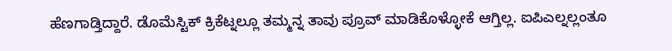ಹೆಣಗಾಡ್ತಿದ್ದಾರೆ. ಡೊಮೆಸ್ಟಿಕ್ ಕ್ರಿಕೆಟ್ನಲ್ಲೂ ತಮ್ಮನ್ನ ತಾವು ಪ್ರೂವ್ ಮಾಡಿಕೊಳ್ಳೋಕೆ ಆಗ್ತಿಲ್ಲ. ಐಪಿಎಲ್ನಲ್ಲಂತೂ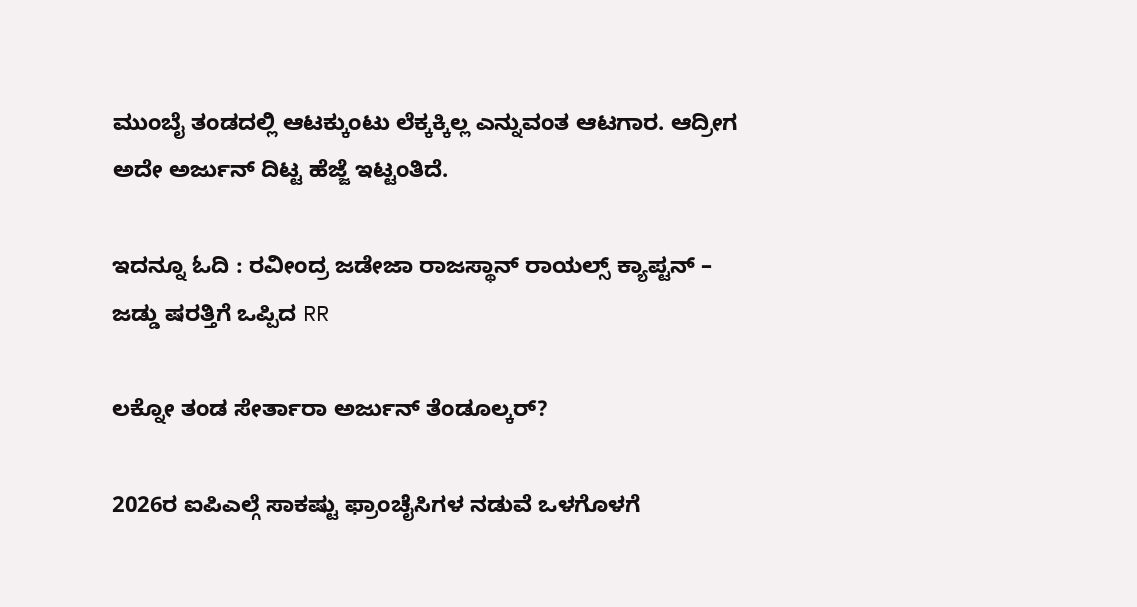ಮುಂಬೈ ತಂಡದಲ್ಲಿ ಆಟಕ್ಕುಂಟು ಲೆಕ್ಕಕ್ಕಿಲ್ಲ ಎನ್ನುವಂತ ಆಟಗಾರ. ಆದ್ರೀಗ ಅದೇ ಅರ್ಜುನ್ ದಿಟ್ಟ ಹೆಜ್ಜೆ ಇಟ್ಟಂತಿದೆ.

ಇದನ್ನೂ ಓದಿ : ರವೀಂದ್ರ ಜಡೇಜಾ ರಾಜಸ್ಥಾನ್ ರಾಯಲ್ಸ್ ಕ್ಯಾಪ್ಟನ್ – ಜಡ್ಡು ಷರತ್ತಿಗೆ ಒಪ್ಪಿದ RR

ಲಕ್ನೋ ತಂಡ ಸೇರ್ತಾರಾ ಅರ್ಜುನ್ ತೆಂಡೂಲ್ಕರ್?

2026ರ ಐಪಿಎಲ್ಗೆ ಸಾಕಷ್ಟು ಫ್ರಾಂಚೈಸಿಗಳ ನಡುವೆ ಒಳಗೊಳಗೆ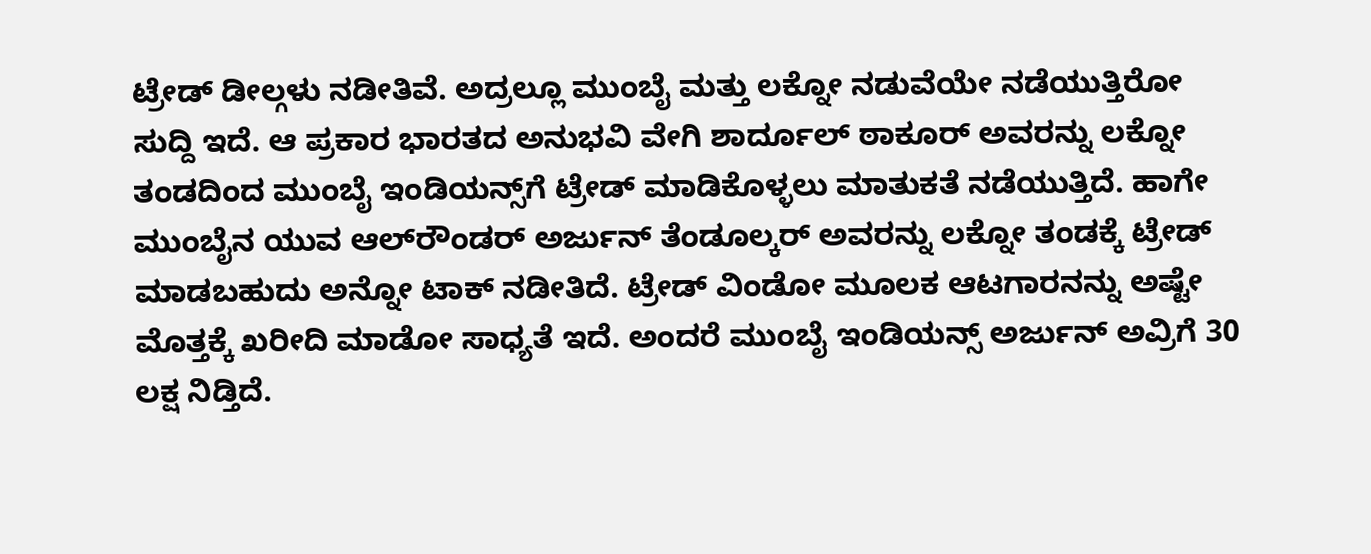ಟ್ರೇಡ್ ಡೀಲ್ಗಳು ನಡೀತಿವೆ. ಅದ್ರಲ್ಲೂ ಮುಂಬೈ ಮತ್ತು ಲಕ್ನೋ ನಡುವೆಯೇ ನಡೆಯುತ್ತಿರೋ ಸುದ್ದಿ ಇದೆ. ಆ ಪ್ರಕಾರ ಭಾರತದ ಅನುಭವಿ ವೇಗಿ ಶಾರ್ದೂಲ್ ಠಾಕೂರ್ ಅವರನ್ನು ಲಕ್ನೋ ತಂಡದಿಂದ ಮುಂಬೈ ಇಂಡಿಯನ್ಸ್‌ಗೆ ಟ್ರೇಡ್ ಮಾಡಿಕೊಳ್ಳಲು ಮಾತುಕತೆ ನಡೆಯುತ್ತಿದೆ. ಹಾಗೇ ಮುಂಬೈನ ಯುವ ಆಲ್‌ರೌಂಡರ್ ಅರ್ಜುನ್ ತೆಂಡೂಲ್ಕರ್ ಅವರನ್ನು ಲಕ್ನೋ ತಂಡಕ್ಕೆ ಟ್ರೇಡ್ ಮಾಡಬಹುದು ಅನ್ನೋ ಟಾಕ್ ನಡೀತಿದೆ. ಟ್ರೇಡ್ ವಿಂಡೋ ಮೂಲಕ ಆಟಗಾರನನ್ನು ಅಷ್ಟೇ ಮೊತ್ತಕ್ಕೆ ಖರೀದಿ ಮಾಡೋ ಸಾಧ್ಯತೆ ಇದೆ. ಅಂದರೆ ಮುಂಬೈ ಇಂಡಿಯನ್ಸ್ ಅರ್ಜುನ್ ಅವ್ರಿಗೆ 30 ಲಕ್ಷ ನಿಡ್ತಿದೆ.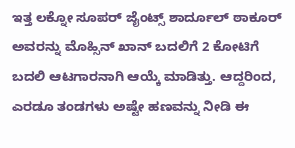ಇತ್ತ ಲಕ್ನೋ ಸೂಪರ್ ಜೈಂಟ್ಸ್ ಶಾರ್ದೂಲ್ ಠಾಕೂರ್ ಅವರನ್ನು ಮೊಹ್ಸಿನ್ ಖಾನ್ ಬದಲಿಗೆ 2 ಕೋಟಿಗೆ ಬದಲಿ ಆಟಗಾರನಾಗಿ ಆಯ್ಕೆ ಮಾಡಿತ್ತು. ಆದ್ದರಿಂದ, ಎರಡೂ ತಂಡಗಳು ಅಷ್ಟೇ ಹಣವನ್ನು ನೀಡಿ ಈ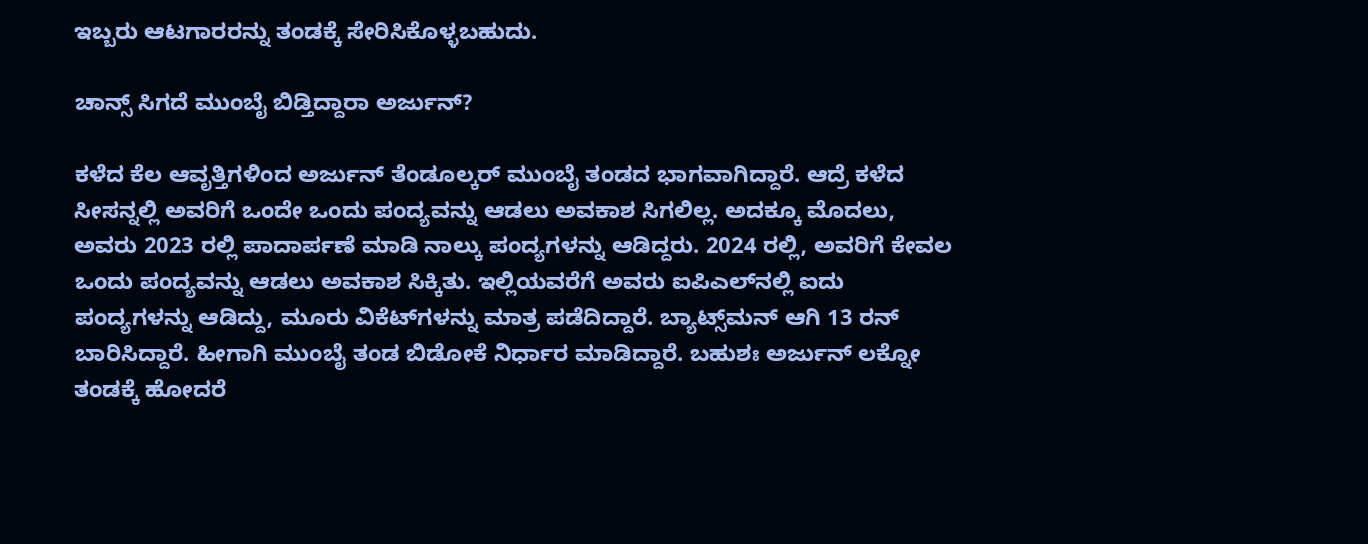ಇಬ್ಬರು ಆಟಗಾರರನ್ನು ತಂಡಕ್ಕೆ ಸೇರಿಸಿಕೊಳ್ಳಬಹುದು.

ಚಾನ್ಸ್ ಸಿಗದೆ ಮುಂಬೈ ಬಿಡ್ತಿದ್ದಾರಾ ಅರ್ಜುನ್?

ಕಳೆದ ಕೆಲ ಆವೃತ್ತಿಗಳಿಂದ ಅರ್ಜುನ್ ತೆಂಡೂಲ್ಕರ್ ಮುಂಬೈ ತಂಡದ ಭಾಗವಾಗಿದ್ದಾರೆ. ಆದ್ರೆ ಕಳೆದ ಸೀಸನ್ನಲ್ಲಿ ಅವರಿಗೆ ಒಂದೇ ಒಂದು ಪಂದ್ಯವನ್ನು ಆಡಲು ಅವಕಾಶ ಸಿಗಲಿಲ್ಲ. ಅದಕ್ಕೂ ಮೊದಲು, ಅವರು 2023 ರಲ್ಲಿ ಪಾದಾರ್ಪಣೆ ಮಾಡಿ ನಾಲ್ಕು ಪಂದ್ಯಗಳನ್ನು ಆಡಿದ್ದರು. 2024 ರಲ್ಲಿ, ಅವರಿಗೆ ಕೇವಲ ಒಂದು ಪಂದ್ಯವನ್ನು ಆಡಲು ಅವಕಾಶ ಸಿಕ್ಕಿತು. ಇಲ್ಲಿಯವರೆಗೆ ಅವರು ಐಪಿಎಲ್‌ನಲ್ಲಿ ಐದು ಪಂದ್ಯಗಳನ್ನು ಆಡಿದ್ದು, ಮೂರು ವಿಕೆಟ್‌ಗಳನ್ನು ಮಾತ್ರ ಪಡೆದಿದ್ದಾರೆ. ಬ್ಯಾಟ್ಸ್‌ಮನ್ ಆಗಿ 13 ರನ್‌ ಬಾರಿಸಿದ್ದಾರೆ. ಹೀಗಾಗಿ ಮುಂಬೈ ತಂಡ ಬಿಡೋಕೆ ನಿರ್ಧಾರ ಮಾಡಿದ್ದಾರೆ. ಬಹುಶಃ ಅರ್ಜುನ್ ಲಕ್ನೋ ತಂಡಕ್ಕೆ ಹೋದರೆ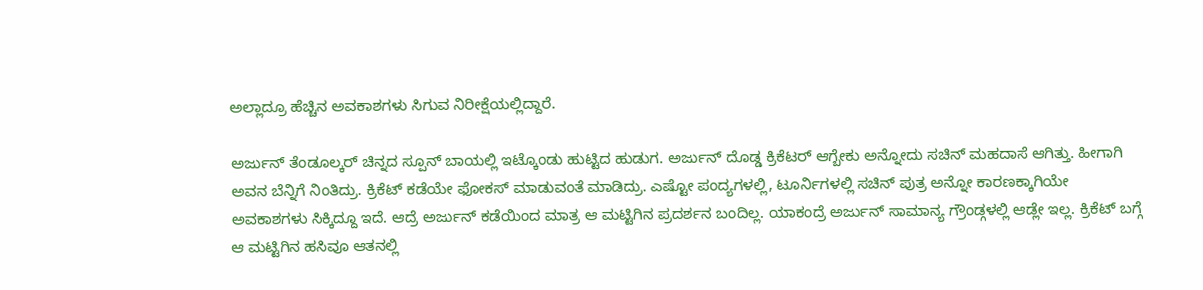ಅಲ್ಲಾದ್ರೂ ಹೆಚ್ಚಿನ ಅವಕಾಶಗಳು ಸಿಗುವ ನಿರೀಕ್ಷೆಯಲ್ಲಿದ್ದಾರೆ.

ಅರ್ಜುನ್ ತೆಂಡೂಲ್ಕರ್ ಚಿನ್ನದ ಸ್ಪೂನ್ ಬಾಯಲ್ಲಿ ಇಟ್ಕೊಂಡು ಹುಟ್ಟಿದ ಹುಡುಗ. ಅರ್ಜುನ್ ದೊಡ್ಡ ಕ್ರಿಕೆಟರ್ ಆಗ್ಬೇಕು ಅನ್ನೋದು ಸಚಿನ್ ಮಹದಾಸೆ ಆಗಿತ್ತು. ಹೀಗಾಗಿ ಅವನ ಬೆನ್ನಿಗೆ ನಿಂತಿದ್ರು. ಕ್ರಿಕೆಟ್ ಕಡೆಯೇ ಫೋಕಸ್ ಮಾಡುವಂತೆ ಮಾಡಿದ್ರು. ಎಷ್ಟೋ ಪಂದ್ಯಗಳಲ್ಲಿ, ಟೂರ್ನಿಗಳಲ್ಲಿ ಸಚಿನ್ ಪುತ್ರ ಅನ್ನೋ ಕಾರಣಕ್ಕಾಗಿಯೇ ಅವಕಾಶಗಳು ಸಿಕ್ಕಿದ್ದೂ ಇದೆ. ಆದ್ರೆ ಅರ್ಜುನ್ ಕಡೆಯಿಂದ ಮಾತ್ರ ಆ ಮಟ್ಟಿಗಿನ ಪ್ರದರ್ಶನ ಬಂದಿಲ್ಲ. ಯಾಕಂದ್ರೆ ಅರ್ಜುನ್ ಸಾಮಾನ್ಯ ಗ್ರೌಂಡ್ಗಳಲ್ಲಿ ಆಡ್ಲೇ ಇಲ್ಲ. ಕ್ರಿಕೆಟ್ ಬಗ್ಗೆ ಆ ಮಟ್ಟಿಗಿನ ಹಸಿವೂ ಆತನಲ್ಲಿ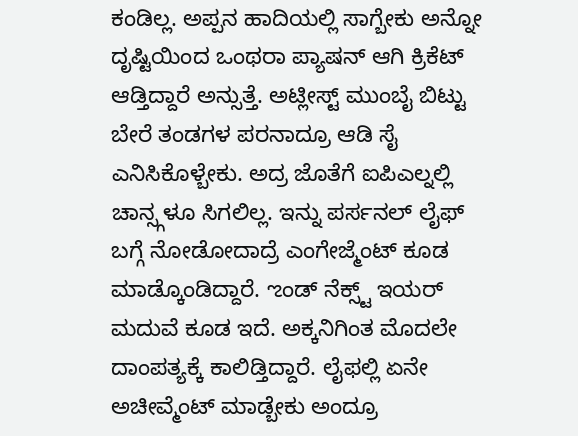ಕಂಡಿಲ್ಲ. ಅಪ್ಪನ ಹಾದಿಯಲ್ಲಿ ಸಾಗ್ಬೇಕು ಅನ್ನೋ ದೃಷ್ಟಿಯಿಂದ ಒಂಥರಾ ಪ್ಯಾಷನ್ ಆಗಿ ಕ್ರಿಕೆಟ್ ಆಡ್ತಿದ್ದಾರೆ ಅನ್ಸುತ್ತೆ. ಅಟ್ಲೀಸ್ಟ್ ಮುಂಬೈ ಬಿಟ್ಟು ಬೇರೆ ತಂಡಗಳ ಪರನಾದ್ರೂ ಆಡಿ ಸೈ ಎನಿಸಿಕೊಳ್ಬೇಕು. ಅದ್ರ ಜೊತೆಗೆ ಐಪಿಎಲ್ನಲ್ಲಿ ಚಾನ್ಸ್ಗಳೂ ಸಿಗಲಿಲ್ಲ. ಇನ್ನು ಪರ್ಸನಲ್ ಲೈಫ್ ಬಗ್ಗೆ ನೋಡೋದಾದ್ರೆ ಎಂಗೇಜ್ಮೆಂಟ್ ಕೂಡ ಮಾಡ್ಕೊಂಡಿದ್ದಾರೆ. ಌಂಡ್ ನೆಕ್ಸ್ಟ್ ಇಯರ್ ಮದುವೆ ಕೂಡ ಇದೆ. ಅಕ್ಕನಿಗಿಂತ ಮೊದಲೇ ದಾಂಪತ್ಯಕ್ಕೆ ಕಾಲಿಡ್ತಿದ್ದಾರೆ. ಲೈಫಲ್ಲಿ ಏನೇ ಅಚೀವ್ಮೆಂಟ್ ಮಾಡ್ಬೇಕು ಅಂದ್ರೂ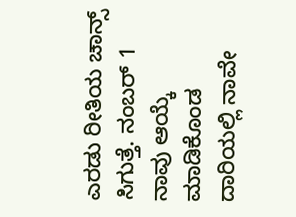ಎರಡು ರೀತಿಯ ಚಾನ್ಸ್ ಸಿಗುತ್ತೆ. ನಂಬರ್ 1 ನಾವು ಆಯ್ಕೆ ಮಾಡಿಕೊಂಡ ದಾರಿಯಲ್ಲಿ ನಾವೇ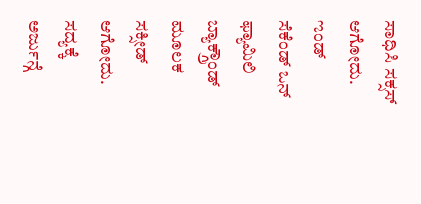ಸಾಧಿಸಿ ಸಕ್ಸಸ್ ಆಗೋದು. ಌಂಡ್ ಸೆಕೆಂಡ್ ಒನ್ ಫ್ಯಾಮಿಲಿ ಬ್ಯಾಕ್ಗ್ರೌಂಡ್ ಮೂಲಕ ಸಕ್ಸೀಡ್ ಆಗೋದು. ಸದ್ಯಕ್ಕೆ ಅರ್ಜುನ್ಗೆ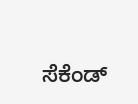ಸೆಕೆಂಡ್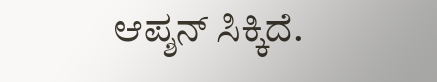ಆಪ್ಶನ್ ಸಿಕ್ಕಿದೆ.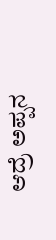ಆದ್ರೆ ಅಪ್ಪನ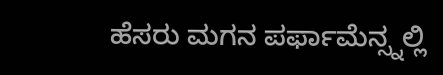ಹೆಸರು ಮಗನ ಪರ್ಫಾಮೆನ್ಸ್ನಲ್ಲಿ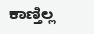ಕಾಣ್ತಿಲ್ಲ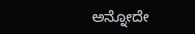ಅನ್ನೋದೇ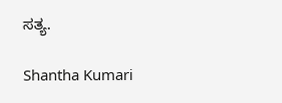ಸತ್ಯ.

Shantha Kumari